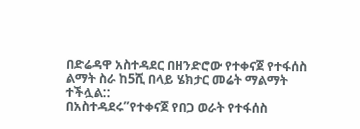በድሬዳዋ አስተዳደር በዘንድሮው የተቀናጀ የተፋሰስ ልማት ስራ ከ5ሺ በላይ ሄክታር መሬት ማልማት ተችሏል::
በአስተዳደሩ”የተቀናጀ የበጋ ወራት የተፋሰስ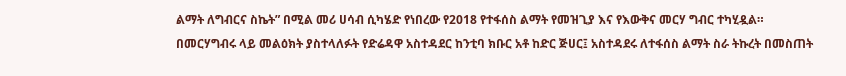ልማት ለግብርና ስኬት” በሚል መሪ ሀሳብ ሲካሄድ የነበረው የ2018 የተፋሰስ ልማት የመዝጊያ እና የእውቅና መርሃ ግብር ተካሂዷል። በመርሃግብሩ ላይ መልዕክት ያስተላለፉት የድሬዳዋ አስተዳደር ከንቲባ ክቡር አቶ ከድር ጅሀር፤ አስተዳደሩ ለተፋሰስ ልማት ስራ ትኩረት በመስጠት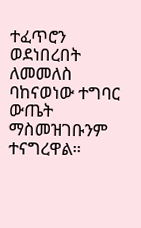ተፈጥሮን ወደነበረበት ለመመለስ ባከናወነው ተግባር ውጤት ማስመዝገቡንም ተናግረዋል።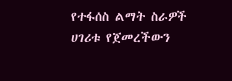የተፋሰስ ልማት ስራዎች ሀገሪቱ የጀመረችውን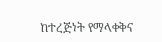ከተረጅነት የማላቀቅና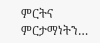ምርትና ምርታማነትን…